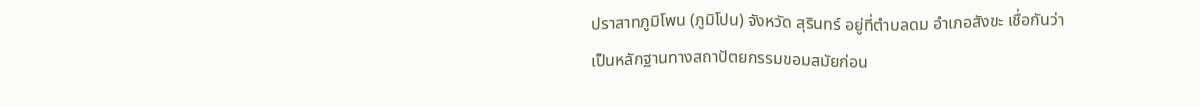ปราสาทภูมิโพน (ภูมิโปน) จังหวัด สุรินทร์ อยู่ที่ตำบลดม อำเภอสังขะ เชื่อกันว่าเป็นหลักฐานทางสถาปัตยกรรมขอมสมัยก่อน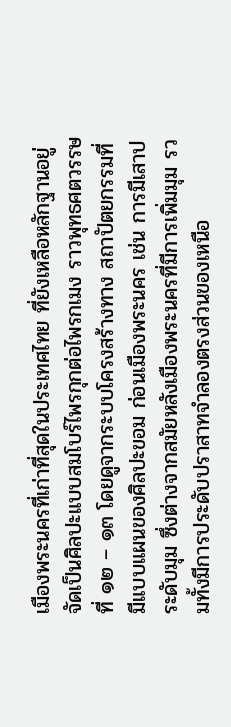เมืองพระนครที่เก่าที่สุดในประเทศไทย ที่ยังเหลือหลักฐานอยู่ จัดเป็นศิลปะแบบสมโบร์ไพรกุกต่อไพรกเมง ราวพุทธศตวรรษที่ ๑๒ – ๑๓ โดยดูจากระบบโครงสร้างทาง สถาปัตยกรรมที่มีแบบแผนของศิลปะขอม ก่อนเมืองพระนคร เช่น การมีเสาประดับมุม ซึ่งต่างจากสมัยหลังเมืองพระนครที่มีการเพิ่มมุม รวมทั้งมีการประดับปราสาทจำลองตรงส่วนของเหนือ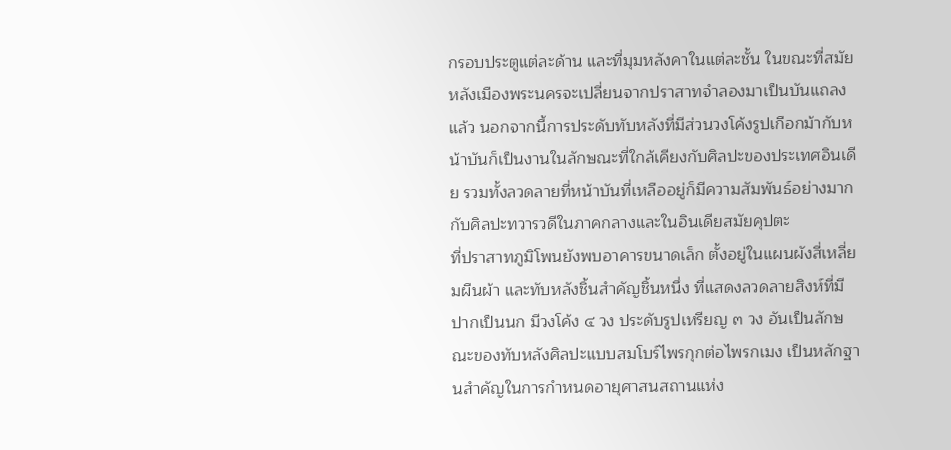กรอบประตูแต่ละด้าน และที่มุมหลังคาในแต่ละชั้น ในขณะที่สมัยหลังเมืองพระนครจะเปลี่ยนจากปราสาทจำลองมาเป็นบันแถลงแล้ว นอกจากนี้การประดับทับหลังที่มีส่วนวงโค้งรูปเกือกม้ากับหน้าบันก็เป็นงานในลักษณะที่ใกล้เคียงกับศิลปะของประเทศอินเดีย รวมทั้งลวดลายที่หน้าบันที่เหลืออยู่ก็มีความสัมพันธ์อย่างมากกับศิลปะทวารวดีในภาคกลางและในอินเดียสมัยคุปตะ
ที่ปราสาทภูมิโพนยังพบอาคารขนาดเล็ก ตั้งอยู่ในแผนผังสี่เหลี่ยมผืนผ้า และทับหลังชิ้นสำคัญชิ้นหนึ่ง ที่แสดงลวดลายสิงห์ที่มีปากเป็นนก มีวงโค้ง ๔ วง ประดับรูปเหรียญ ๓ วง อันเป็นลักษณะของทับหลังศิลปะแบบสมโบร์ไพรกุกต่อไพรกเมง เป็นหลักฐานสำคัญในการกำหนดอายุศาสนสถานแห่ง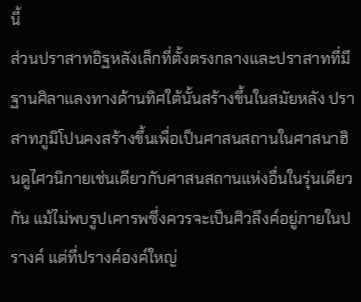นี้
ส่วนปราสาทอิฐหลังเล็กที่ตั้งตรงกลางและปราสาทที่มีฐานศิลาแลงทางด้านทิศใต้นั้นสร้างขึ้นในสมัยหลัง ปราสาทภูมิโปนคงสร้างขึ้นเพื่อเป็นศาสนสถานในศาสนาฮินดูไศวนิกายเช่นเดียวกับศาสนสถานแห่งอื่นในรุ่นเดียวกัน แม้ไม่พบรูปเคารพซึ่งควรจะเป็นศิวลึงค์อยู่ภายในปรางค์ แต่ที่ปรางค์องค์ใหญ่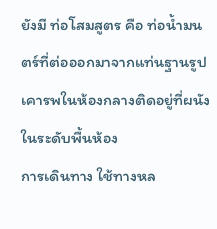ยังมี ท่อโสมสูตร คือ ท่อน้ำมนตร์ที่ต่อออกมาจากแท่นฐานรูปเคารพในห้องกลางติดอยู่ที่ผนังในระดับพื้นห้อง
การเดินทาง ใช้ทางหล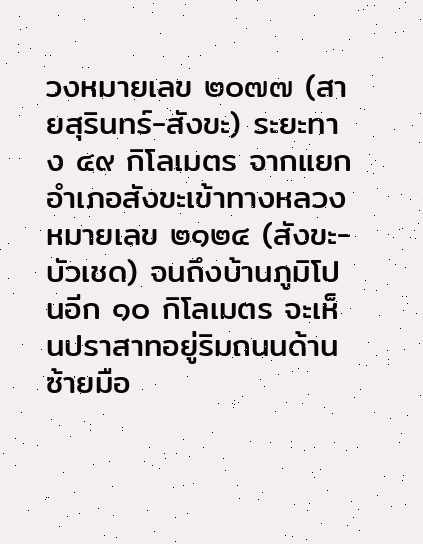วงหมายเลข ๒๐๗๗ (สายสุรินทร์-สังขะ) ระยะทาง ๔๙ กิโลเมตร จากแยกอำเภอสังขะเข้าทางหลวงหมายเลข ๒๑๒๔ (สังขะ- บัวเชด) จนถึงบ้านภูมิโปนอีก ๑๐ กิโลเมตร จะเห็นปราสาทอยู่ริมถนนด้านซ้ายมือ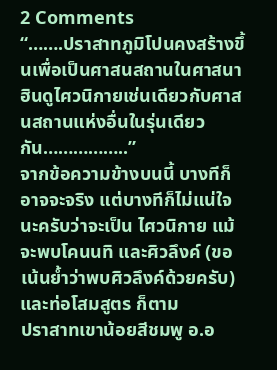2 Comments
“…….ปราสาทภูมิโปนคงสร้างขึ้นเพื่อเป็นศาสนสถานในศาสนาฮินดูไศวนิกายเช่นเดียวกับศาสนสถานแห่งอื่นในรุ่นเดียวกัน……………..”
จากข้อความข้างบนนี้ บางทีก็อาจจะจริง แต่บางทีก็ไม่แน่ใจนะครับว่าจะเป็น ไศวนิกาย แม้จะพบโคนนทิ และศิวลึงค์ (ขอเน้นย้ำว่าพบศิวลึงค์ด้วยครับ) และท่อโสมสูตร ก็ตาม
ปราสาทเขาน้อยสีชมพู อ.อ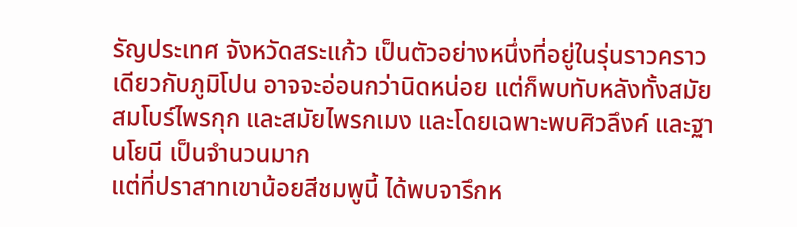รัญประเทศ จังหวัดสระแก้ว เป็นตัวอย่างหนึ่งที่อยู่ในรุ่นราวคราวเดียวกับภูมิโปน อาจจะอ่อนกว่านิดหน่อย แต่ก็พบทับหลังทั้งสมัย สมโบร์ไพรกุก และสมัยไพรกเมง และโดยเฉพาะพบศิวลึงค์ และฐานโยนี เป็นจำนวนมาก
แต่ที่ปราสาทเขาน้อยสีชมพูนี้ ได้พบจารึกห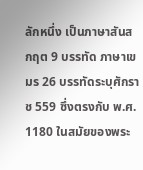ลักหนึ่ง เป็นภาษาสันสกฤต 9 บรรทัด ภาษาเขมร 26 บรรทัดระบุศักราช 559 ซึ่งตรงกับ พ.ศ. 1180 ในสมัยของพระ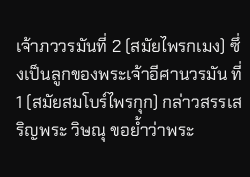เจ้าภววรมันที่ 2 (สมัยไพรกเมง) ซึ่งเป็นลูกของพระเจ้าอีศานวรมัน ที่ 1 (สมัยสมโบร์ไพรกุก) กล่าวสรรเสริญพระ วิษณุ ขอย้ำว่าพระ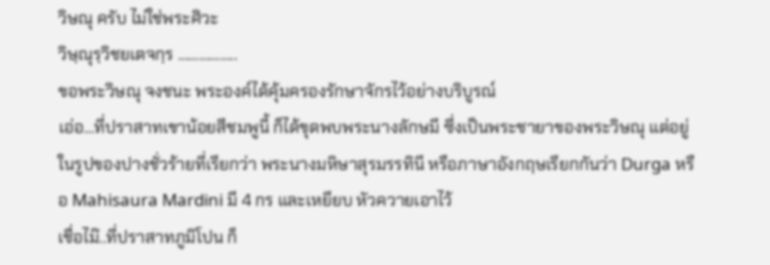วิษณุ ครับ ไม่ใช่พระศิวะ
วิษฺณุรฺวิชยเตจกฺร ……………..
ขอพระวิษณุ จงชนะ พระองค์ได้คุ้มครองรักษาจักรไว้อย่างบริบูรณ์
เอ่อ…ที่ปราสาทเขาน้อยสีชมพูนี้ ก็ได้ขุดพบพระนางลักษมี ซึ่งเป็นพระชายาของพระวิษณุ แต่อยู่ในรูปของปางชั่วร้ายที่เรียกว่า พระนางมหิษาสุรมรรทินี หรือภาษาอังกฤษเรียกกันว่า Durga หรือ Mahisaura Mardini มี 4 กร และเหยียบ หัวควายเอาไว้
เชื่อไม๊..ที่ปราสาทภูมิโปน ก็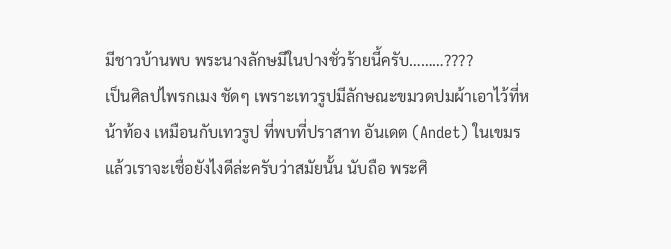มีชาวบ้านพบ พระนางลักษมีในปางชั่วร้ายนี้ครับ………????
เป็นศิลปไพรกเมง ชัดๆ เพราะเทวรูปมีลักษณะขมวดปมผ้าเอาไว้ที่หน้าท้อง เหมือนกับเทวรูป ที่พบที่ปราสาท อันเดต (Andet) ในเขมร
แล้วเราจะเชื่อยังไงดีล่ะครับว่าสมัยนั้น นับถือ พระศิ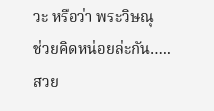วะ หรือว่า พระวิษณุ
ช่วยคิดหน่อยล่ะกัน…..
สวย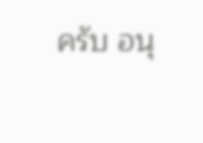ครับ อนุ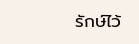รักษ์ไว้